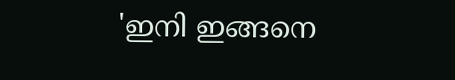'ഇനി ഇങ്ങനെ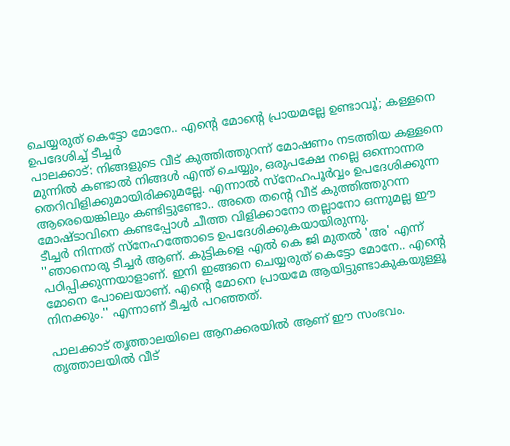ചെയ്യരുത് കെട്ടോ മോനേ.. എന്റെ മോന്റെ പ്രായമല്ലേ ഉണ്ടാവൂ'; കള്ളനെ ഉപദേശിച്ച് ടീച്ചർ
പാലക്കാട്: നിങ്ങളുടെ വീട് കുത്തിത്തുറന്ന് മോഷണം നടത്തിയ കള്ളനെ മുന്നിൽ കണ്ടാൽ നിങ്ങൾ എന്ത് ചെയ്യും, ഒരുപക്ഷേ നല്ലെ ഒന്നൊന്നര തെറിവിളിക്കുമായിരിക്കുമല്ലേ. എന്നാൽ സ്നേഹപൂർവ്വം ഉപദേശിക്കുന്ന ആരെയെങ്കിലും കണ്ടിട്ടുണ്ടോ.. അതെ തന്റെ വീട് കുത്തിത്തുറന്ന മോഷ്ടാവിനെ കണ്ടപ്പോൾ ചീത്ത വിളിക്കാനോ തല്ലാനോ ഒന്നുമല്ല ഈ ടീച്ചർ നിന്നത് സ്നേഹത്തോടെ ഉപദേശിക്കുകയായിരുന്നു.
''ഞാനൊരു ടീച്ചർ ആണ്. കുട്ടികളെ എൽ കെ ജി മുതൽ 'അ' എന്ന് പഠിപ്പിക്കുന്നയാളാണ്. ഇനി ഇങ്ങനെ ചെയ്യരുത് കെട്ടോ മോനേ.. എന്റെ മോനെ പോലെയാണ്. എന്റെ മോനെ പ്രായമേ ആയിട്ടുണ്ടാകുകയുള്ളൂ നിനക്കും.'' എന്നാണ് ടീച്ചർ പറഞ്ഞത്.

പാലക്കാട് തൃത്താലയിലെ ആനക്കരയിൽ ആണ് ഈ സംഭവം. തൃത്താലയിൽ വീട്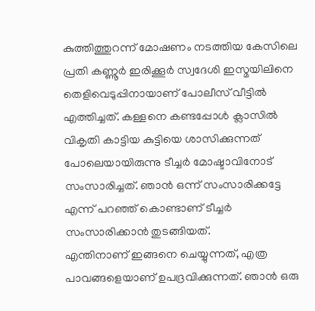കുത്തിത്തുറന്ന് മോഷണം നടത്തിയ കേസിലെ പ്രതി കണ്ണൂർ ഇരിക്കൂർ സ്വദേശി ഇസ്മയിലിനെ തെളിവെടുപ്പിനായാണ് പോലീസ് വീട്ടിൽ എത്തിച്ചത്. കള്ളനെ കണ്ടപ്പോൾ ക്ലാസിൽ വികൃതി കാട്ടിയ കുട്ടിയെ ശാസിക്കുന്നത് പോലെയായിരുന്നു ടീച്ചർ മോഷ്ടാവിനോട് സംസാരിച്ചത്. ഞാൻ ഒന്ന് സംസാരിക്കട്ടേ എന്ന് പറഞ്ഞ് കൊണ്ടാണ് ടീച്ചർ സംസാരിക്കാൻ തുടങ്ങിയത്.
എന്തിനാണ് ഇങ്ങനെ ചെയ്യുന്നത്, എത്ര പാവങ്ങളെയാണ് ഉപദ്രവിക്കുന്നത്. ഞാൻ ഒരു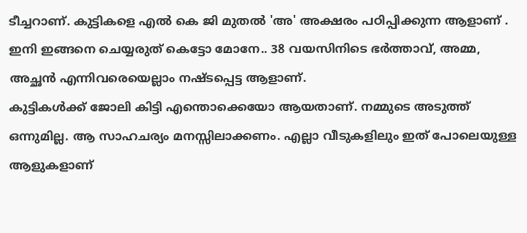ടീച്ചറാണ്. കുട്ടികളെ എൽ കെ ജി മുതൽ 'അ' അക്ഷരം പഠിപ്പിക്കുന്ന ആളാണ് . ഇനി ഇങ്ങനെ ചെയ്യരുത് കെട്ടോ മോനേ.. 38 വയസിനിടെ ഭർത്താവ്, അമ്മ, അച്ഛൻ എന്നിവരെയെല്ലാം നഷ്ടപ്പെട്ട ആളാണ്.
കുട്ടികൾക്ക് ജോലി കിട്ടി എന്തൊക്കെയോ ആയതാണ്. നമ്മുടെ അടുത്ത് ഒന്നുമില്ല. ആ സാഹചര്യം മനസ്സിലാക്കണം. എല്ലാ വീടുകളിലും ഇത് പോലെയുള്ള ആളുകളാണ്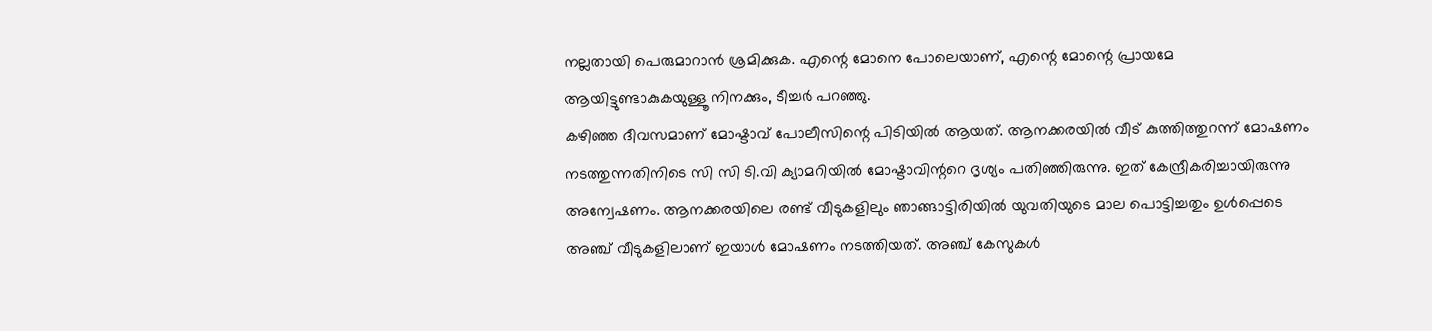നല്ലതായി പെരുമാറാൻ ശ്രമിക്കുക. എന്റെ മോനെ പോലെയാണ്, എന്റെ മോന്റെ പ്രായമേ ആയിട്ടുണ്ടാകുകയുള്ളൂ നിനക്കും, ടീച്ചർ പറഞ്ഞു.
കഴിഞ്ഞ ദീവസമാണ് മോഷ്ടാവ് പോലീസിന്റെ പിടിയിൽ ആയത്. ആനക്കരയിൽ വീട് കുത്തിത്തുറന്ന് മോഷണം നടത്തുന്നതിനിടെ സി സി ടി.വി ക്യാമറിയിൽ മോഷ്ടാവിന്ററെ ദൃശ്യം പതിഞ്ഞിരുന്നു. ഇത് കേന്ദ്രീകരിച്ചായിരുന്നു അന്വേഷണം. ആനക്കരയിലെ രണ്ട് വീടുകളിലും ഞാങ്ങാട്ടിരിയിൽ യുവതിയുടെ മാല പൊട്ടിച്ചതും ഉൾപ്പെടെ അഞ്ച് വീടുകളിലാണ് ഇയാൾ മോഷണം നടത്തിയത്. അഞ്ച് കേസുകൾ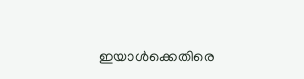ഇയാൾക്കെതിരെ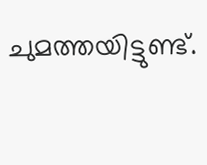ചുമത്തയിട്ടുണ്ട്.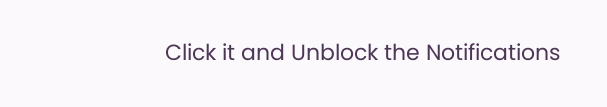Click it and Unblock the Notifications